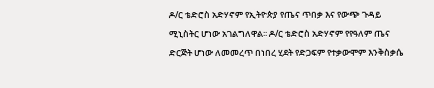ዶ/ር ቴድሮስ አድሃኖም የኢትዮጵያ የጤና ጥበቃ እና የውጭ ጉዳይ ሚኒስትር ሆነው አገልግለዋል፡፡ ዶ/ር ቴድሮስ አድሃኖም የየዓለም ጤና ድርጅት ሆነው ለመመረጥ በነበረ ሂደት የድጋፍም የተቃውሞም እንቅስቃሴ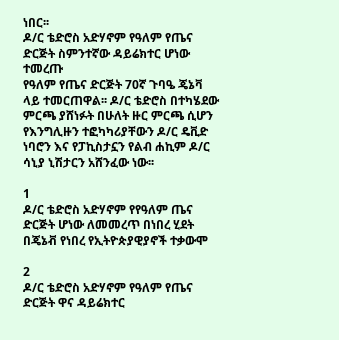ነበር፡፡
ዶ/ር ቴድሮስ አድሃኖም የዓለም የጤና ድርጅት ስምንተኛው ዳይሬክተር ሆነው ተመረጡ
የዓለም የጤና ድርጅት 70ኛ ጉባዔ ጄኔቫ ላይ ተመርጠዋል፡፡ ዶ/ር ቴድሮስ በተካሄደው ምርጫ ያሸነፉት በሁለት ዙር ምርጫ ሲሆን የእንግሊዙን ተፎካካሪያቸውን ዶ/ር ዴቪድ ነባሮን እና የፓኪስታኗን የልብ ሐኪም ዶ/ር ሳኒያ ኒሽታርን አሸንፈው ነው፡፡

1
ዶ/ር ቴድሮስ አድሃኖም የየዓለም ጤና ድርጅት ሆነው ለመመረጥ በነበረ ሂደት በጄኔቭ የነበረ የኢትዮጵያዊያኖች ተቃውሞ

2
ዶ/ር ቴድሮስ አድሃኖም የዓለም የጤና ድርጅት ዋና ዳይሬክተር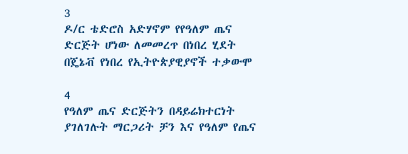3
ዶ/ር ቴድሮስ አድሃኖም የየዓለም ጤና ድርጅት ሆነው ለመመረጥ በነበረ ሂደት በጄኔቭ የነበረ የኢትዮጵያዊያኖች ተቃውሞ

4
የዓለም ጤና ድርጅትን በዳይሬክተርነት ያገለገሉት ማርጋሪት ቻን እና የዓለም የጤና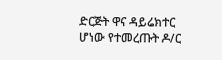ድርጅት ዋና ዳይሬክተር ሆነው የተመረጡት ዶ/ር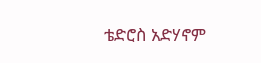ቴድሮስ አድሃኖም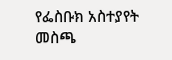የፌስቡክ አስተያየት መስጫ